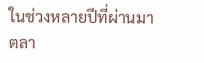ในช่วงหลายปีที่ผ่านมา
ตลา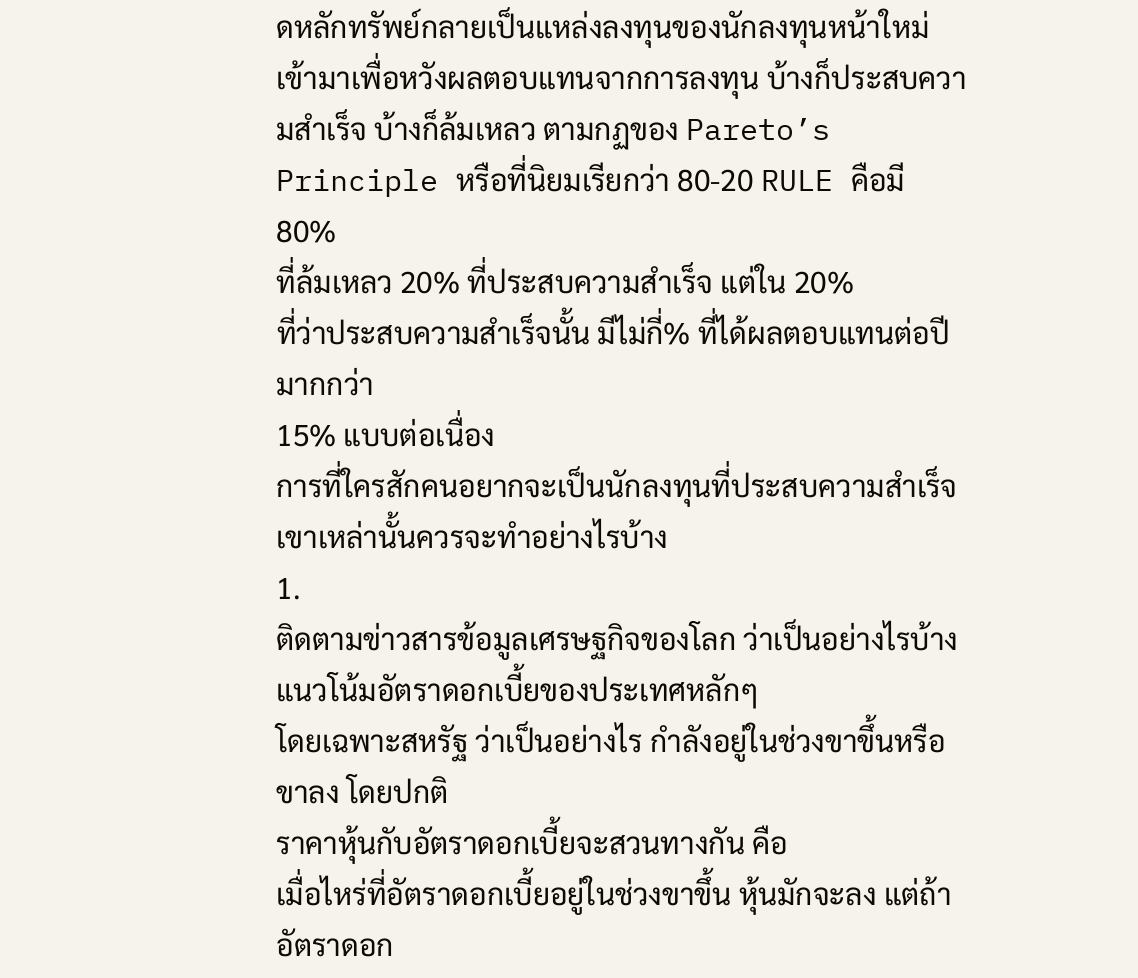ดหลักทรัพย์กลายเป็นแหล่งลงทุนของนักลงทุนหน้าใหม่เข้ามาเพื่อหวังผลตอบแทนจากการลงทุน บ้างก็ประสบความสำเร็จ บ้างก็ล้มเหลว ตามกฏของ Pareto’s Principle หรือที่นิยมเรียกว่า 80-20 RULE คือมี 80%
ที่ล้มเหลว 20% ที่ประสบความสำเร็จ แต่ใน 20%
ที่ว่าประสบความสำเร็จนั้น มีไม่กี่% ที่ได้ผลตอบแทนต่อปีมากกว่า
15% แบบต่อเนื่อง
การที่ใครสักคนอยากจะเป็นนักลงทุนที่ประสบความสำเร็จ เขาเหล่านั้นควรจะทำอย่างไรบ้าง
1.
ติดตามข่าวสารข้อมูลเศรษฐกิจของโลก ว่าเป็นอย่างไรบ้าง
แนวโน้มอัตราดอกเบี้ยของประเทศหลักๆ
โดยเฉพาะสหรัฐ ว่าเป็นอย่างไร กำลังอยู่ในช่วงขาขึ้นหรือขาลง โดยปกติ
ราคาหุ้นกับอัตราดอกเบี้ยจะสวนทางกัน คือ
เมื่อไหร่ที่อัตราดอกเบี้ยอยู่ในช่วงขาขึ้น หุ้นมักจะลง แต่ถ้าอัตราดอก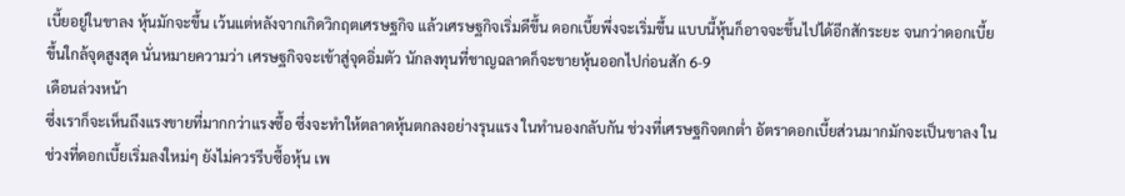เบี้ยอยู่ในขาลง หุ้นมักจะขึ้น เว้นแต่หลังจากเกิดวิกฤตเศรษฐกิจ แล้วเศรษฐกิจเริ่มดีขึ้น ดอกเบี้ยพึ่งจะเริ่มขึ้น แบบนี้หุ้นก็อาจจะขึ้นไปได้อีกสักระยะ จนกว่าดอกเบี้ยขึ้นใกล้จุดสูงสุด นั่นหมายความว่า เศรษฐกิจจะเข้าสู่จุดอิ่มตัว นักลงทุนที่ชาญฉลาดก็จะขายหุ้นออกไปก่อนสัก 6-9
เดือนล่วงหน้า
ซึ่งเราก็จะเห็นถึงแรงขายที่มากกว่าแรงซื้อ ซึ่งจะทำให้ตลาดหุ้นตกลงอย่างรุนแรง ในทำนองกลับกัน ช่วงที่เศรษฐกิจตกต่ำ อัตราดอกเบี้ยส่วนมากมักจะเป็นขาลง ในช่วงที่ดอกเบี้ยเริ่มลงใหม่ๆ ยังไม่ควรรีบซื้อหุ้น เพ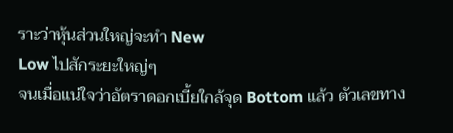ราะว่าหุ้นส่วนใหญ่จะทำ New
Low ไปสักระยะใหญ่ๆ
จนเมื่อแน่ใจว่าอัตราดอกเบี้ยใกล้จุด Bottom แล้ว ตัวเลขทาง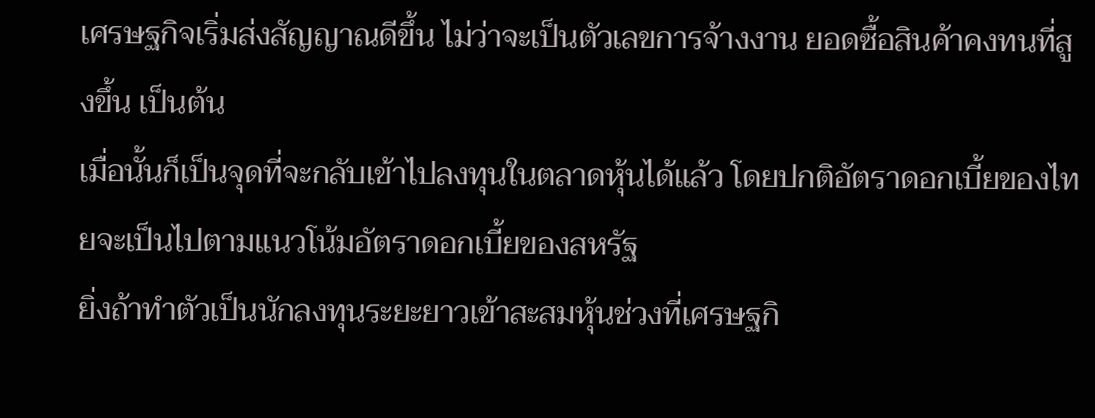เศรษฐกิจเริ่มส่งสัญญาณดีขึ้น ไม่ว่าจะเป็นตัวเลขการจ้างงาน ยอดซื้อสินค้าคงทนที่สูงขึ้น เป็นต้น
เมื่อนั้นก็เป็นจุดที่จะกลับเข้าไปลงทุนในตลาดหุ้นได้แล้ว โดยปกติอัตราดอกเบี้ยของไทยจะเป็นไปตามแนวโน้มอัตราดอกเบี้ยของสหรัฐ
ยิ่งถ้าทำตัวเป็นนักลงทุนระยะยาวเข้าสะสมหุ้นช่วงที่เศรษฐกิ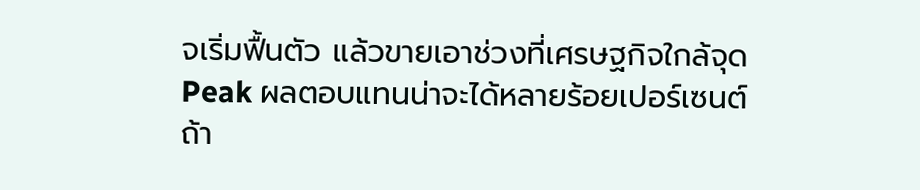จเริ่มฟื้นตัว แล้วขายเอาช่วงที่เศรษฐกิจใกล้จุด Peak ผลตอบแทนน่าจะได้หลายร้อยเปอร์เซนต์
ถ้า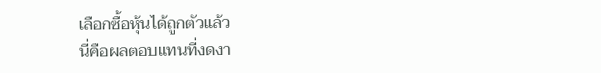เลือกซื้อหุ้นได้ถูกตัวแล้ว
นี่คือผลตอบแทนที่งดงา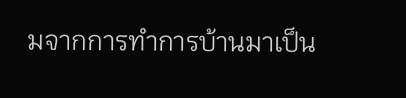มจากการทำการบ้านมาเป็น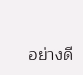อย่างดี